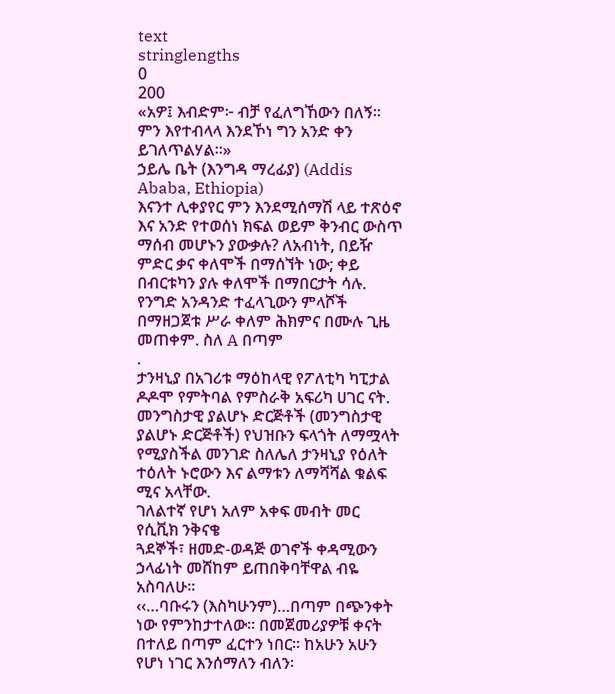text
stringlengths
0
200
«አዎ፤ እብድም፦ ብቻ የፈለግኸውን በለኝ። ምን እየተብላላ እንደኾነ ግን አንድ ቀን ይገለጥልሃል።»
ኃይሌ ቤት (እንግዳ ማረፊያ) (Addis Ababa, Ethiopia)
እናንተ ሊቀያየር ምን እንደሚሰማሽ ላይ ተጽዕኖ እና አንድ የተወሰነ ክፍል ወይም ቅንብር ውስጥ ማሰብ መሆኑን ያውቃሉ? ለአብነት, በይዥ ምድር ቃና ቀለሞች በማሰኘት ነው; ቀይ በብርቱካን ያሉ ቀለሞች በማበርታት ሳሉ. የንግድ አንዳንድ ተፈላጊውን ምላሾች በማዘጋጀቱ ሥራ ቀለም ሕክምና በሙሉ ጊዜ መጠቀም. ስለ A በጣም
.
ታንዛኒያ በአገሪቱ ማዕከላዊ የፖለቲካ ካፒታል ዶዶሞ የምትባል የምስራቅ አፍሪካ ሀገር ናት. መንግስታዊ ያልሆኑ ድርጅቶች (መንግስታዊ ያልሆኑ ድርጅቶች) የህዝቡን ፍላጎት ለማሟላት የሚያስችል መንገድ ስለሌለ ታንዛኒያ የዕለት ተዕለት ኑሮውን እና ልማቱን ለማሻሻል ቁልፍ ሚና አላቸው.
ገለልተኛ የሆነ አለም አቀፍ መብት መር የሲቪክ ንቅናቄ
ጓደኞች፣ ዘመድ-ወዳጅ ወገኖች ቀዳሚውን ኃላፊነት መሸከም ይጠበቅባቸዋል ብዬ አስባለሁ፡፡
‹‹…ባቡሩን (እስካሁንም)…በጣም በጭንቀት ነው የምንከታተለው፡፡ በመጀመሪያዎቹ ቀናት በተለይ በጣም ፈርተን ነበር፡፡ ከአሁን አሁን የሆነ ነገር እንሰማለን ብለን፡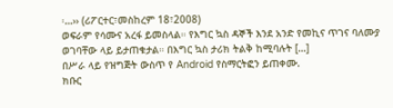፡…›› (ሪፖርተር፣መስከረም 18፣2008)
ወፍራም የሳሙና አረፋ ይመስላል። የእግር ኳስ ዳኞች እንደ አንድ የመኪና ጥገና ባለሙያ ወገባቸው ላይ ይታጠቁታል። በእግር ኳስ ታሪክ ትልቅ ከሚባሉት […]
በሥራ ላይ የዝግጅት ውስጥ የ Android የስማርትፎን ይጠቀሙ.
ክቡር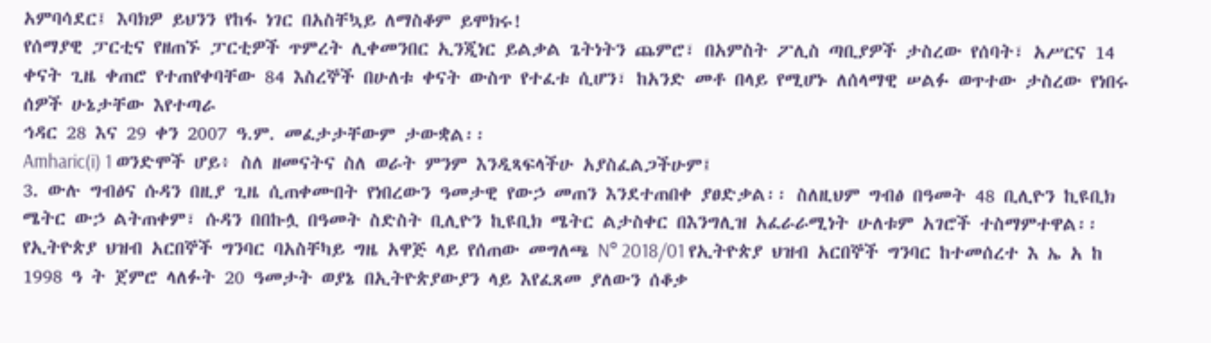አምባሳደር፤ እባክዎ ይህንን የከፋ ነገር በአስቸኳይ ለማስቆም ይሞክሩ!
የሰማያዊ ፓርቲና የዘጠኙ ፓርቲዎች ጥምረት ሊቀመንበር ኢንጂነር ይልቃል ጌትነትን ጨምሮ፣ በአምስት ፖሊስ ጣቢያዎች ታስረው የሰባት፣ አሥርና 14 ቀናት ጊዜ ቀጠሮ የተጠየቀባቸው 84 እስረኞች በሁለቱ ቀናት ውስጥ የተፈቱ ሲሆን፣ ከአንድ መቶ በላይ የሚሆኑ ለሰላማዊ ሠልፉ ወጥተው ታስረው የነበሩ ሰዎች ሁኔታቸው እየተጣራ
ኅዳር 28 እና 29 ቀን 2007 ዓ.ም. መፈታታቸውም ታውቋል፡፡
Amharic(i) 1 ወንድሞች ሆይ፥ ስለ ዘመናትና ስለ ወራት ምንም እንዲጻፍላችሁ አያስፈልጋችሁም፤
3. ውሉ ግብፅና ሱዳን በዚያ ጊዜ ሲጠቀሙበት የነበረውን ዓመታዊ የውኃ መጠን እንደተጠበቀ ያፀድቃል፡፡ ስለዚህም ግብፅ በዓመት 48 ቢሊዮን ኪዩቢክ ሜትር ውኃ ልትጠቀም፣ ሱዳን በበኩሏ በዓመት ስድስት ቢሊዮን ኪዩቢክ ሜትር ልታስቀር በእንግሊዝ አፈራራሚነት ሁለቱም አገሮች ተስማምተዋል፡፡
የኢትዮጵያ ህዝብ አርበኞች ግንባር ባአስቸካይ ግዜ አዋጅ ላይ የሰጠው መግለጫ N° 2018/01 የኢትዮጵያ ህዝብ አርበኞች ግንባር ከተመሰረተ እ ኤ አ ከ 1998 ዓ ት ጀምሮ ላለፉት 20 ዓመታት ወያኔ በኢትዮጵያውያን ላይ እየፈጸመ ያለውን ሰቆቃ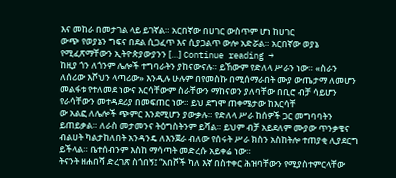እና መከራ በመታገል ላይ ይገኛል። አርበኛው በሀገር ውስጥም ሆነ ከሀገር
ውጭ የወያኔን ግፍና በደል ሲጋፈጥ እና ሲያጋልጥ ውሎ አድሯል። አርበኛው ወያኔ የሚፈጽማቸውን ኢትዮጵያውያንን […] Continue reading →
ከዚያ ጎን ለጎንም ሌሎች ተግባራትን ያከናውናሉ። ይኸውም የድለላ ሥራን ነው። «ስራን ለሰሪው እሾህን ላጣሪው» እንዲሉ ሁሉም በየመስኩ በሚሰማራበት ሙያ ውጤታማ ለመሆን መልፋቱ የተለመደ ነውና እርሳቸውም ስራቸውን ማከናወን ያለባቸው በቢሮ ብቻ ሳይሆን የራሳቸውን መተዳደሪያ በመፍጠር ነው። ይህ ደግሞ ጠቀሜታው ከእርሳቸ
ው አልፎ ለሌሎች ጭምር እንደሚሆን ያውቃሉ። የድለላ ሥራ ከሰዎች ጋር መግባባትን ይጠይቃል። ለራስ መታመንና ትዕግስትንም ይሻል። ይህም ብቻ አይደለም ሙያው ጥንቃቄና ብልሀት ካልታከለበት አንዳንዴ ለእንጀራ ብለው የሰሩት ሥራ ክስን አስከትሎ ተጠያቂ ሊያደርግ ይችላል። ቤተሰብንም እስከ ማሳጣት መድረሱ አይቀሬ ነው።
ትናንት ዘሐበሻ ድረገጽ ስጎበኝ፤ “አበሾች ካለ እኛ በስተቀር ሕዝባቸውን የሚያስተምርላቸው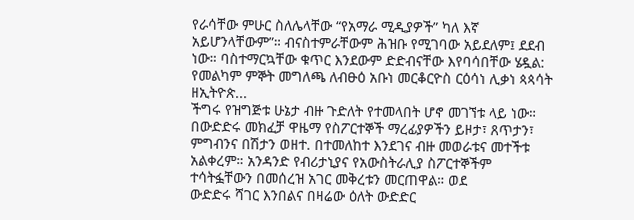የራሳቸው ምሁር ስለሌላቸው “የአማራ ሚዲያዎች” ካለ እኛ አይሆንላቸውም”። ብናስተምራቸውም ሕዝቡ የሚገባው አይደለም፤ ደደብ ነው። ባስተማርኳቸው ቁጥር እንደውም ድድብናቸው እየባሳበቸው ሄዷል:
የመልካም ምኞት መግለጫ ለብፁዕ አቡነ መርቆርዮስ ርዕሳነ ሊቃነ ጳጳሳት ዘኢትዮጵ...
ችግሩ የዝግጅቱ ሁኔታ ብዙ ጉድለት የተመላበት ሆኖ መገኘቱ ላይ ነው። በውድድሩ መክፈቻ ዋዜማ የስፖርተኞች ማረፊያዎችን ይዞታ፣ ጸጥታን፣ ምግብንና በሽታን ወዘተ. በተመለከተ እንደገና ብዙ መወራቱና መተችቱ አልቀረም። አንዳንድ የብሪታኒያና የአውስትራሊያ ስፖርተኞችም ተሳትፏቸውን በመሰረዝ አገር መቅረቱን መርጠዋል። ወደ
ውድድሩ ሻገር እንበልና በዛሬው ዕለት ውድድር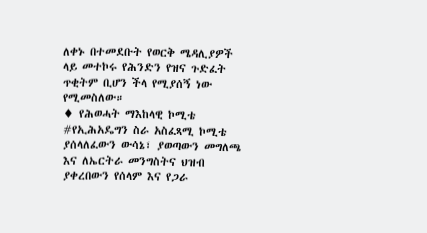ለቀኑ በተመደቡት የወርቅ ሜዳሊያዎች ላይ መተኮሩ የሕንድን የዝና ጉድፈት ጥቂትም ቢሆን ችላ የሚያሰኝ ነው የሚመስለው።
♦ የሕወሓት ማእከላዊ ኮሚቴ #የኢሕአዴግን ስራ አስፈጻሚ ኮሚቴ ያሰላለፈውን ውሳኔ፣ ያወጣውን መግለጫ እና ለኤርትራ መንግስትና ህዝብ ያቀረበውን የሰላም እና የጋራ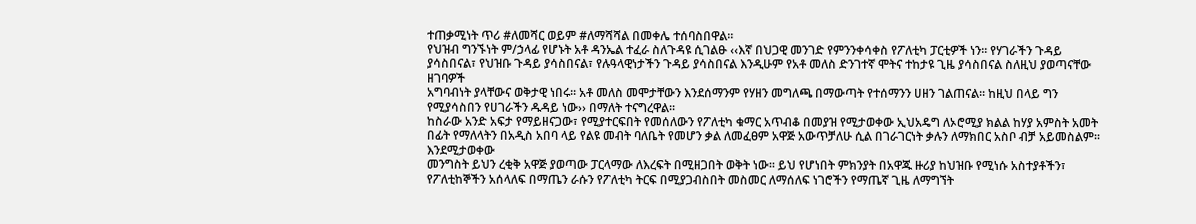ተጠቃሚነት ጥሪ #ለመሻር ወይም #ለማሻሻል በመቀሌ ተሰባስበዋል።
የህዝብ ግንኙነት ም/ኃላፊ የሆኑት አቶ ዳንኤል ተፈራ ስለጉዳዩ ሲገልፁ ‹‹እኛ በህጋዊ መንገድ የምንንቀሳቀስ የፖለቲካ ፓርቲዎች ነን፡፡ የሃገራችን ጉዳይ ያሳስበናል፣ የህዝቡ ጉዳይ ያሳስበናል፣ የሉዓላዊነታችን ጉዳይ ያሳስበናል እንዲሁም የአቶ መለስ ድንገተኛ ሞትና ተከታዩ ጊዜ ያሳስበናል ስለዚህ ያወጣናቸው ዘገባዎች
አግባብነት ያላቸውና ወቅታዊ ነበሩ፡፡ አቶ መለስ መሞታቸውን እንደሰማንም የሃዘን መግለጫ በማውጣት የተሰማንን ሀዘን ገልጠናል፡፡ ከዚህ በላይ ግን የሚያሳስበን የሀገራችን ዱዳይ ነው›› በማለት ተናግረዋል፡፡
ከስራው አንድ አፍታ የማይዘናጋው፣ የሚያተርፍበት የመሰለውን የፖለቲካ ቁማር አጥብቆ በመያዝ የሚታወቀው ኢህአዴግ ለኦሮሚያ ክልል ከሃያ አምስት አመት በፊት የማለላትን በአዲስ አበባ ላይ የልዩ መብት ባለቤት የመሆን ቃል ለመፈፀም አዋጅ አውጥቻለሁ ሲል በገራገርነት ቃሉን ለማክበር አስቦ ብቻ አይመስልም፡፡እንደሚታወቀው
መንግስት ይህን ረቂቅ አዋጅ ያወጣው ፓርላማው ለእረፍት በሚዘጋበት ወቅት ነው፡፡ ይህ የሆነበት ምክንያት በአዋጁ ዙሪያ ከህዝቡ የሚነሱ አስተያቶችን፣ የፖለቲከኞችን አሰላለፍ በማጤን ራሱን የፖለቲካ ትርፍ በሚያጋብስበት መስመር ለማሰለፍ ነገሮችን የማጤኛ ጊዜ ለማግኘት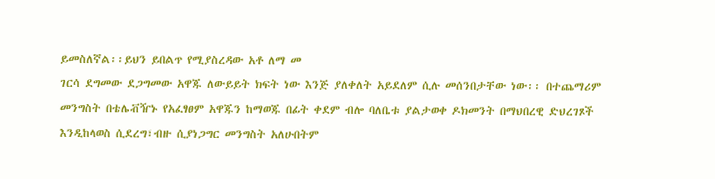ይመስለኛል፡፡ይህን ይበልጥ የሚያስረዳው አቶ ለማ መ
ገርሳ ደግመው ደጋግመው አዋጁ ለውይይት ክፍት ነው እንጅ ያለቀለት አይደለም ሲሉ መሰንበታቸው ነው፡፡ በተጨማሪም መንግስት በቴሌቭዥኑ የአፈፃፀም አዋጁን ከማወጁ በፊት ቀደም ብሎ ባለቤቱ ያልታወቀ ዶክመንት በማህበረዊ ድህረገጾች እንዲከላወስ ሲደረግ፣ብዙ ሲያነጋግር መንግስት አለሁበትም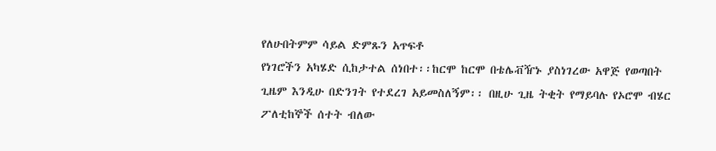የለሁበትምም ሳይል ድምጹን አጥፍቶ
የነገሮችን አካሄድ ሲከታተል ሰነበተ፡፡ከርሞ ከርሞ በቴሌቭዥኑ ያስነገረው አዋጅ የወጣበት ጊዜም እንዲሁ በድንገት የተደረገ አይመስለኝም፡፡ በዚሁ ጊዜ ትቂት የማይባሉ የኦሮሞ ብሄር ፖለቲከኞች ሰተት ብለው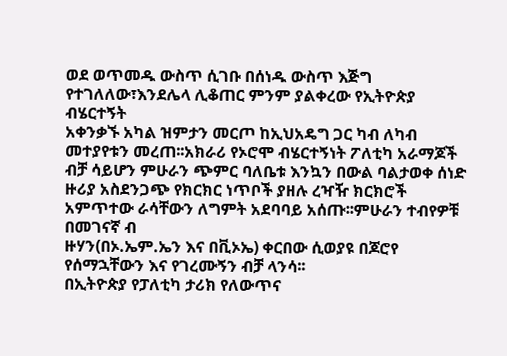ወደ ወጥመዱ ውስጥ ሲገቡ በሰነዱ ውስጥ እጅግ የተገለለው፣እንደሌላ ሊቆጠር ምንም ያልቀረው የኢትዮጵያ ብሄርተኝት
አቀንቃኙ አካል ዝምታን መርጦ ከኢህአዴግ ጋር ካብ ለካብ መተያየቱን መረጠ፡፡አክራሪ የኦሮሞ ብሄርተኝነት ፖለቲካ አራማጆች ብቻ ሳይሆን ምሁራን ጭምር ባለቤቱ እንኳን በውል ባልታወቀ ሰነድ ዙሪያ አስደንጋጭ የክርክር ነጥቦች ያዘሉ ረዣዥ ክርክሮች አምጥተው ራሳቸውን ለግምት አደባባይ አሰጡ፡፡ምሁራን ተብየዎቹ በመገናኛ ብ
ዙሃን(በኦ.ኤም.ኤን እና በቪኦኤ) ቀርበው ሲወያዩ በጆሮየ የሰማኋቸውን እና የገረሙኝን ብቻ ላንሳ፡፡
በኢትዮጵያ የፓለቲካ ታሪክ የለውጥና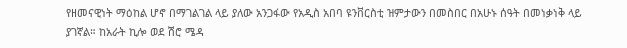የዘመናዊነት ማዕከል ሆኖ በማገልገል ላይ ያለው አንጋፋው የአዲስ አበባ ዩንቨርስቲ ዝምታውን በመስበር በአሁኑ ሰዓት በመነቃነቅ ላይ ያገኛል። ከአራት ኪሎ ወደ ሽሮ ሜዳ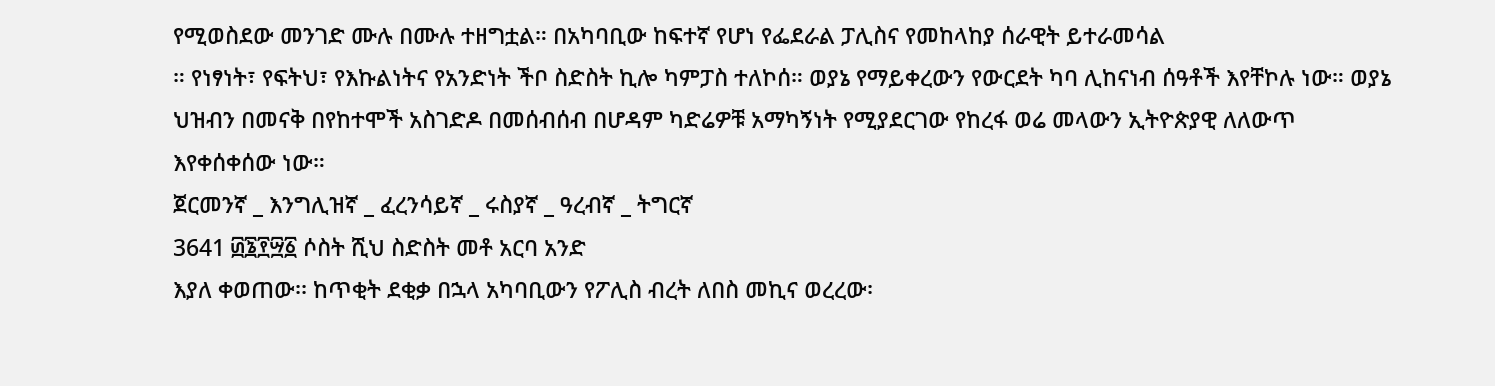የሚወስደው መንገድ ሙሉ በሙሉ ተዘግቷል። በአካባቢው ከፍተኛ የሆነ የፌደራል ፓሊስና የመከላከያ ሰራዊት ይተራመሳል
። የነፃነት፣ የፍትህ፣ የእኩልነትና የአንድነት ችቦ ስድስት ኪሎ ካምፓስ ተለኮሰ። ወያኔ የማይቀረውን የውርደት ካባ ሊከናነብ ሰዓቶች እየቸኮሉ ነው። ወያኔ ህዝብን በመናቅ በየከተሞች አስገድዶ በመሰብሰብ በሆዳም ካድሬዎቹ አማካኝነት የሚያደርገው የከረፋ ወሬ መላውን ኢትዮጵያዊ ለለውጥ እየቀሰቀሰው ነው።
ጀርመንኛ _ እንግሊዝኛ _ ፈረንሳይኛ _ ሩስያኛ _ ዓረብኛ _ ትግርኛ
3641 ፴፮፻፵፩ ሶስት ሺህ ስድስት መቶ አርባ አንድ
እያለ ቀወጠው፡፡ ከጥቂት ደቂቃ በኋላ አካባቢውን የፖሊስ ብረት ለበስ መኪና ወረረው፡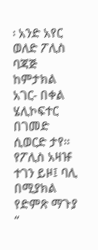፡ አንድ አየር ወለድ ፖሊስ ባጃጅ ከምታክል አገር- በቀል ሄሊኮፍተር በገመድ ሲወርድ ታየ፡፡ የፖሊስ አዛዡ ተገን ይዞ፤ ባሊ በሚያክል የድምጽ ማጉያ “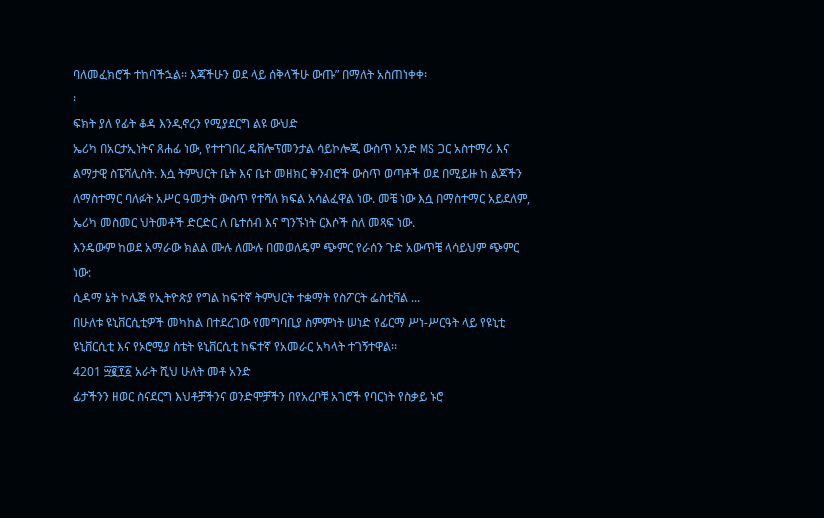ባለመፈክሮች ተከባችኋል፡፡ እጃችሁን ወደ ላይ ሰቅላችሁ ውጡ” በማለት አስጠነቀቀ፡
፡
ፍክት ያለ የፊት ቆዳ እንዲኖረን የሚያደርግ ልዩ ውህድ
ኤሪካ በአርታኢነትና ጸሐፊ ነው, የተተገበረ ዴቨሎፕመንታል ሳይኮሎጂ ውስጥ አንድ MS ጋር አስተማሪ እና ልማታዊ ስፔሻሊስት. እሷ ትምህርት ቤት እና ቤተ መዘክር ቅንብሮች ውስጥ ወጣቶች ወደ በሚይዙ ከ ልጆችን ለማስተማር ባለፉት አሥር ዓመታት ውስጥ የተሻለ ክፍል አሳልፈዋል ነው. መቼ ነው እሷ በማስተማር አይደለም,
ኤሪካ መስመር ህትመቶች ድርድር ለ ቤተሰብ እና ግንኙነት ርእሶች ስለ መጻፍ ነው.
እንዴውም ከወደ አማራው ክልል ሙሉ ለሙሉ በመወለዴም ጭምር የራሰን ጉድ አውጥቼ ላሳይህም ጭምር ነው:
ሲዳማ ኔት ኮሌጅ የኢትዮጵያ የግል ከፍተኛ ትምህርት ተቋማት የስፖርት ፌስቲቫል ...
በሁለቱ ዩኒቨርሲቲዎች መካከል በተደረገው የመግባቢያ ስምምነት ሠነድ የፊርማ ሥነ-ሥርዓት ላይ የዩኒቲ ዩኒቨርሲቲ እና የኦሮሚያ ስቴት ዩኒቨርሲቲ ከፍተኛ የአመራር አካላት ተገኝተዋል፡፡
4201 ፵፪፻፩ አራት ሺህ ሁለት መቶ አንድ
ፊታችንን ዘወር ስናደርግ እህቶቻችንና ወንድሞቻችን በየአረቦቹ አገሮች የባርነት የስቃይ ኑሮ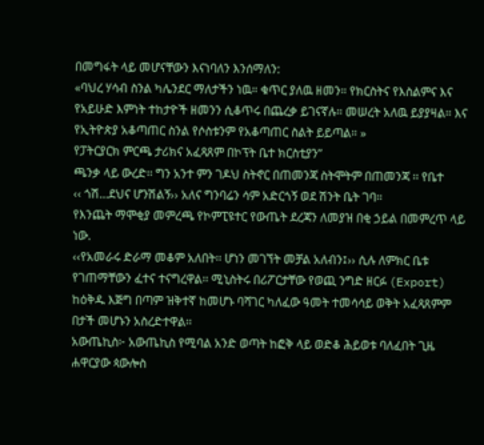በመግፋት ላይ መሆናቸውን እናነባለን እንሰማለን:
«ባህረ ሃሳብ ስንል ካሌንደር ማለታችን ነዉ። ቁጥር ያለዉ ዘመን። የክርስትና የእስልምና እና የአይሁድ እምነት ተከታዮች ዘመንን ሲቆጥሩ በጨረቃ ይገናኛሉ። መሠረት አለዉ ይያያዛል። እና የኢትዮጵያ አቆጣጠር ስንል የሶስቱንም የአቆጣጠር ስልት ይይጣል። »
የፓትርያርክ ምርጫ ታሪክና አፈጻጸም በኮፕት ቤተ ክርስቲያን”
ጫንቃ ላይ ውረድ፡፡ ግን አንተ ምን ገዶህ ስትኖር በጠመንጃ ስትሞትም በጠመንጃ ፡፡ የቤተ
‹‹ ጎሽ…ደህና ሆንሽልኝ›› አለና ግንባሬን ሳም አድርጎኝ ወደ ሽንት ቤት ገባ።
የእንጨት ማሞቂያ መምረጫ የኮምፒዩተር የውጤት ደረጃን ለመያዝ በቂ ኃይል በመምረጥ ላይ ነው.
‹‹የአመራሩ ድራማ መቆም አለበት፡፡ ሆነን መገኘት መቻል አለብን፤›› ሲሉ ለምክር ቤቱ የገጠማቸውን ፈተና ተናግረዋል፡፡ ሚኒስትሩ በሪፖርታቸው የወጪ ንግድ ዘርፉ (Export) ከዕቅዱ እጅግ በጣም ዝቅተኛ ከመሆኑ ባሻገር ካለፈው ዓመት ተመሳሳይ ወቅት አፈጻጸምም በታች መሆኑን አስረድተዋል፡፡
አውጤኪስ፦ አውጤኪስ የሚባል አንድ ወጣት ከፎቅ ላይ ወድቆ ሕይወቱ ባለፈበት ጊዜ ሐዋርያው ጳውሎስ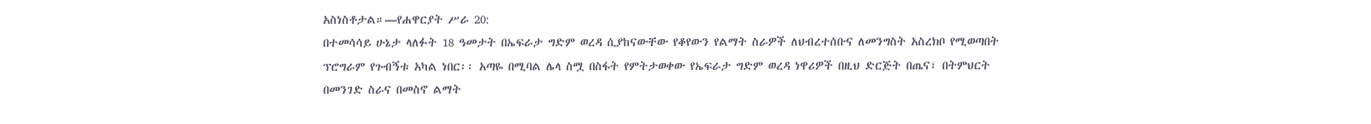አስነስቶታል።—የሐዋርያት ሥራ 20:
በተመሳሳይ ሁኔታ ላለፉት 18 ዓመታት በኤፍራታ ግድም ወረዳ ሲያከናውቸው የቆየውን የልማት ስራዎች ለህብረተሰቡና ለመንግስት አስረክቦ የሚወጣበት ፕሮግራም የጉብኝቱ አካል ነበር፡፡ አጣዬ በሚባል ሌላ ስሟ በስፋት የምትታወቀው የኤፍራታ ግድም ወረዳ ነዋሪዎች በዚህ ድርጅት በጤና፣ በትምህርት በመንገድ ስራና በመስኖ ልማት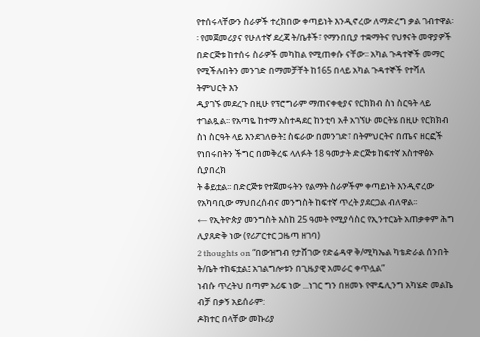የተሰሩላቸውን ስራዎች ተረክበው ቀጣይነት እንዲኖረው ለማድረግ ቃል ገብተዋል፡፡ የመጀመሪያና የሁለተኛ ደረጃ ት/ቤቶች፣ የማንበቢያ ተቋማትና የህፃናት መዋያዎች በድርጅቱ ከተሰሩ ስራዎች መካከል የሚጠቀሱ ናቸው፡፡ አካል ጉዳተኞች መማር የሚችሉበትን መንገድ በማመቻቸት ከ165 በላይ አካል ጉዳተኞች የተሻለ ትምህርት እን
ዲያገኙ መደረጉ በዚሁ የፕሮግራም ማጠናቀቂያና የርክክብ ስነ ስርዓት ላይ ተገልጿል፡፡ የአጣዬ ከተማ አስተዳደር ከንቲባ አቶ አገኘሁ መርትሄ በዚሁ የርክክብ ስነ ስርዓት ላይ እንደገለፁት፤ ስፍራው በመንገድ፣ በትምህርትና በጤና ዘርፎች የነበሩበትን ችግር በመቅረፍ ላለፉት 18 ዓመታት ድርጅቱ ከፍተኛ አስተዋፅኦ ሲያበረክ
ት ቆይቷል፡፡ በድርጅቱ የተጀመሩትን የልማት ስራዎችም ቀጣይነት እንዲኖረው የአካባቢው ማህበረሰብና መንግስት ከፍተኛ ጥረት ያደርጋል ብለዋል፡፡
← የኢትዮጵያ መንግስት እስከ 25 ዓመት የሚያሳስር የኢንተርኔት አጠቃቀም ሕግ ሊያጸድቅ ነው (የሪፖርተር ጋዜጣ ዘገባ)
2 thoughts on “በውዝግብ የታሸገው የድሬዳዋ ቅ/ሚካኤል ካቴድራል ሰንበት ት/ቤት ተከፍቷል፤ አገልግሎቱን በጊዜያዊ አመራር ቀጥሏል”
ነብሱ ጥረትህ በጣም አሪፍ ነው ...ነገር ግን በዘመኑ የሞዴሊንግ አካሄድ መልኬ ብቻ በቃኝ አይሰራም:
ዶክተር በላቸው መኩሪያ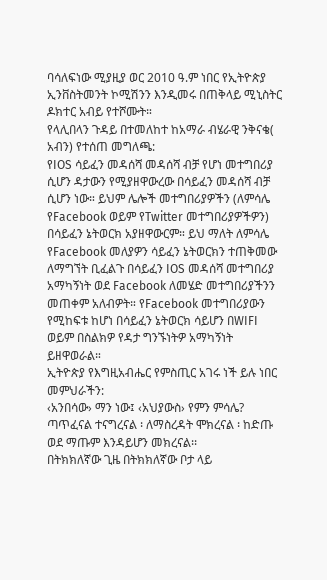ባሳለፍነው ሚያዚያ ወር 2010 ዓ.ም ነበር የኢትዮጵያ ኢንቨስትመንት ኮሚሽንን እንዲመሩ በጠቅላይ ሚኒስትር ዶክተር አብይ የተሾሙት።
የላሊበላን ጉዳይ በተመለከተ ከአማራ ብሄራዊ ንቅናቄ( አብን) የተሰጠ መግለጫ:
የIOS ሳይፈን መዳሰሻ መዳሰሻ ብቻ የሆነ መተግበሪያ ሲሆን ዳታውን የሚያዘዋውረው በሳይፈን መዳሰሻ ብቻ ሲሆን ነው። ይህም ሌሎች መተግበሪያዎችን (ለምሳሌ የFacebook ወይም የTwitter መተግበሪያዎችዎን) በሳይፈን ኔትወርክ አያዘዋውርም። ይህ ማለት ለምሳሌ የFacebook መለያዎን ሳይፈን ኔትወርክን ተጠቅመው
ለማግኘት ቢፈልጉ በሳይፈን IOS መዳሰሻ መተግበሪያ አማካኝነት ወደ Facebook ለመሄድ መተግበሪያችንን መጠቀም አለብዎት። የFacebook መተግበሪያውን የሚከፍቱ ከሆነ በሳይፈን ኔትወርክ ሳይሆን በWIFI ወይም በስልክዎ የዳታ ግንኙነትዎ አማካኝነት ይዘዋወራል።
ኢትዮጵያ የእግዚአብሔር የምስጢር አገሩ ነች ይሉ ነበር መምህራችን:
‹አንበሳው› ማን ነው፤ ‹አህያውስ› የምን ምሳሌ?
ጣጥፈናል ተናግረናል ፡ ለማስረዳት ሞክረናል ፡ ከድጡ ወደ ማጡም እንዳይሆን መክረናል፡፡
በትክክለኛው ጊዜ በትክክለኛው ቦታ ላይ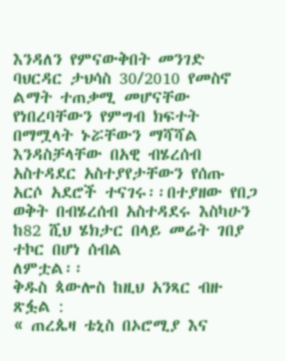እንዳለን የምናውቅበት መንገድ
ባህርዳር ታህሳስ 30/2010 የመስኖ ልማት ተጠቃሚ መሆናቸው የነበረባቸውን የምግብ ክፍተት በማሟላት ኑሯቸውን ማሻሻል እንዳስቻላቸው በአዊ ብሄረሰብ አስተዳደር አስተያየታቸውን የሰጡ አርሶ አደሮች ተናገሩ፡፡በተያዘው የበጋ ወቅት በብሄረሰብ አስተዳደሩ እስካሁን ከ82 ሺህ ሄክታር በላይ መሬት ገበያ ተኮር በሆነ ሰብል
ለምቷል፡፡
ቅዱስ ጳውሎስ ከዚህ አንጻር ብዙ ጽፏል :
« ጠረጴዛ ቴኒስ በኦሮሚያ እና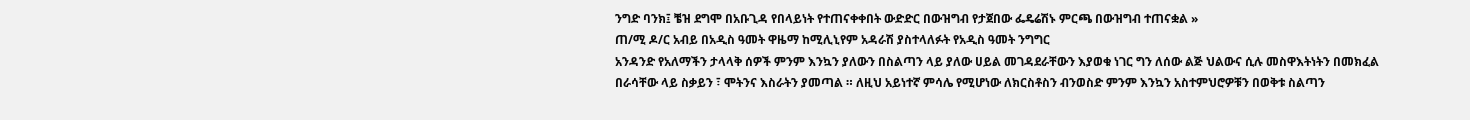ንግድ ባንክ፤ ቼዝ ደግሞ በአቡጊዳ የበላይነት የተጠናቀቀበት ውድድር በውዝግብ የታጀበው ፌዴሬሽኑ ምርጫ በውዝግብ ተጠናቋል »
ጠ/ሚ ዶ/ር አብይ በአዲስ ዓመት ዋዜማ ከሚሊኒየም አዳራሽ ያስተላለፉት የአዲስ ዓመት ንግግር
አንዳንድ የአለማችን ታላላቅ ሰዎች ምንም እንኳን ያለውን በስልጣን ላይ ያለው ሀይል መገዳደራቸውን እያወቁ ነገር ግን ለሰው ልጅ ህልውና ሲሉ መስዋእትነትን በመክፈል በራሳቸው ላይ ስቃይን ፣ ሞትንና እስራትን ያመጣል ። ለዚህ አይነተኛ ምሳሌ የሚሆነው ለክርስቶስን ብንወስድ ምንም እንኳን አስተምህሮዎቹን በወቅቱ ስልጣን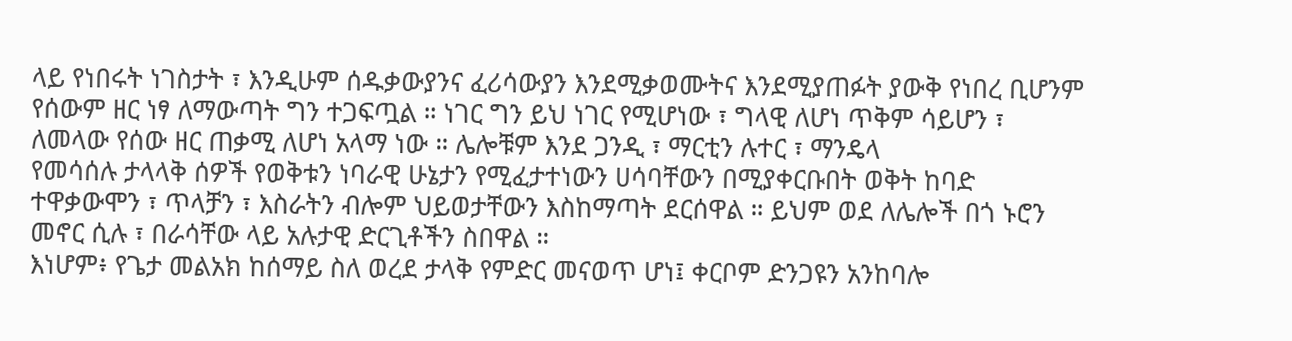ላይ የነበሩት ነገስታት ፣ እንዲሁም ሰዱቃውያንና ፈሪሳውያን እንደሚቃወሙትና እንደሚያጠፉት ያውቅ የነበረ ቢሆንም የሰውም ዘር ነፃ ለማውጣት ግን ተጋፍጧል ። ነገር ግን ይህ ነገር የሚሆነው ፣ ግላዊ ለሆነ ጥቅም ሳይሆን ፣ ለመላው የሰው ዘር ጠቃሚ ለሆነ አላማ ነው ። ሌሎቹም እንደ ጋንዲ ፣ ማርቲን ሉተር ፣ ማንዴላ
የመሳሰሉ ታላላቅ ሰዎች የወቅቱን ነባራዊ ሁኔታን የሚፈታተነውን ሀሳባቸውን በሚያቀርቡበት ወቅት ከባድ ተዋቃውሞን ፣ ጥላቻን ፣ እስራትን ብሎም ህይወታቸውን እስከማጣት ደርሰዋል ። ይህም ወደ ለሌሎች በጎ ኑሮን መኖር ሲሉ ፣ በራሳቸው ላይ አሉታዊ ድርጊቶችን ስበዋል ።
እነሆም፥ የጌታ መልአክ ከሰማይ ስለ ወረደ ታላቅ የምድር መናወጥ ሆነ፤ ቀርቦም ድንጋዩን አንከባሎ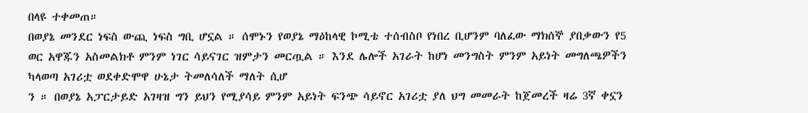በላዩ ተቀመጠ።
በወያኔ መንደር ነፍስ ውጪ ነፍስ ግቢ ሆኗል ። ሰሞኑን የወያኔ ማዕከላዊ ኮሚቴ ተሰብስቦ የነበረ ቢሆንም ባለፈው ማክሰኞ ያበቃውን የ5 ወር አዋጁን አስመልክቶ ምንም ነገር ሳይናገር ዝምታን መርጧል ። እንደ ሌሎች አገራት ከሆነ መንግስት ምንም አይነት መግለጫዎችን ካላወጣ አገሪቷ ወደቀድሞዋ ሁኔታ ትመለሳለች ማለት ሲሆ
ን ። በወያኔ አፓርታይድ አገዛዝ ግን ይህን የሚያሳይ ምንም አይነት ፍንጭ ሳይኖር አገሪቷ ያለ ህግ መመራት ከጀመረች ዛሬ 3ኛ ቀኗን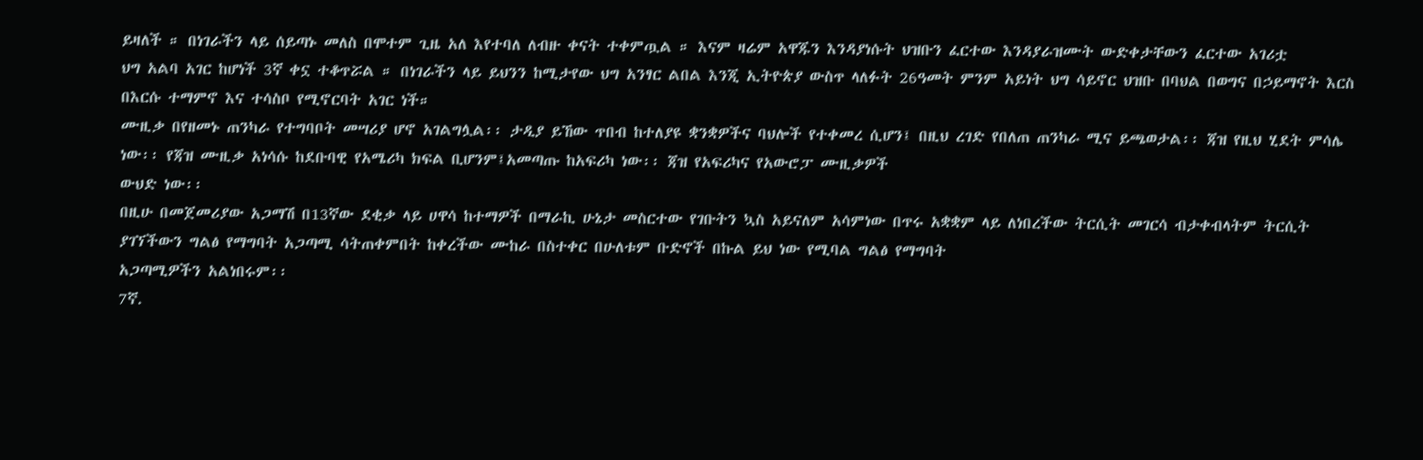ይዛለች ። በነገራችን ላይ ሰይጣኑ መለስ በሞተም ጊዜ አለ እየተባለ ለብዙ ቀናት ተቀምጧል ። እናም ዛሬም አዋጁን እንዳያነሱት ህዝቡን ፈርተው እንዳያራዝሙት ውድቀታቸውን ፈርተው አገሪቷ
ህግ አልባ አገር ከሆነች 3ኛ ቀኗ ተቆጥሯል ። በነገራችን ላይ ይህንን ከሚታየው ህግ አንፃር ልበል እንጂ ኢትዮጵያ ውስጥ ላለፉት 26ዓመት ምንም አይነት ህግ ሳይኖር ህዝቡ በባህል በወግና በኃይማኖት እርስ በእርሱ ተማምኖ እና ተሳስቦ የሚኖርባት አገር ነች።
ሙዚቃ በየዘመኑ ጠንካራ የተግባቦት መሣሪያ ሆኖ አገልግሏል፡፡ ታዲያ ይኸው ጥበብ ከተለያዩ ቋንቋዎችና ባህሎች የተቀመረ ሲሆን፤ በዚህ ረገድ የበለጠ ጠንካራ ሚና ይጫወታል፡፡ ጃዝ የዚህ ሂደት ምሳሌ ነው፡፡ የጃዝ ሙዚቃ አነሳሱ ከደቡባዊ የአሜሪካ ክፍል ቢሆንም፤አመጣጡ ከአፍሪካ ነው፡፡ ጃዝ የአፍሪካና የአውሮፓ ሙዚቃዎች
ውህድ ነው፡፡
በዚሁ በመጀመሪያው አጋማሽ በ13ኛው ደቂቃ ላይ ሀዋሳ ከተማዎች በማራኪ ሁኔታ መስርተው የገቡትን ኳስ አይናለም አሳምነው በጥሩ አቋቋም ላይ ለነበረችው ትርሲት መገርሳ ብታቀብላትም ትርሲት ያገኘችውን ግልፅ የማግባት አጋጣሚ ሳትጠቀምበት ከቀረችው ሙከራ በስተቀር በሁለቱም ቡድኖች በኩል ይህ ነው የሚባል ግልፅ የማግባት
አጋጣሚዎችን አልነበሩም፡፡
7ኛ.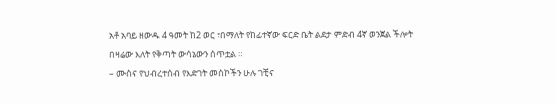አቶ አባይ ዘውዱ 4 ዓመት ከ2 ወር ፣በማለት የከፊተኛው ፍርድ ቤት ልደታ ምድብ 4ኛ ወንጀል ችሎት በዛሬው እለት የቅጣት ውሳኔውን ሰጥቷል ።
– ሙስና የህብረተሰብ የእድገት መስኮችን ሁሉ ገቺና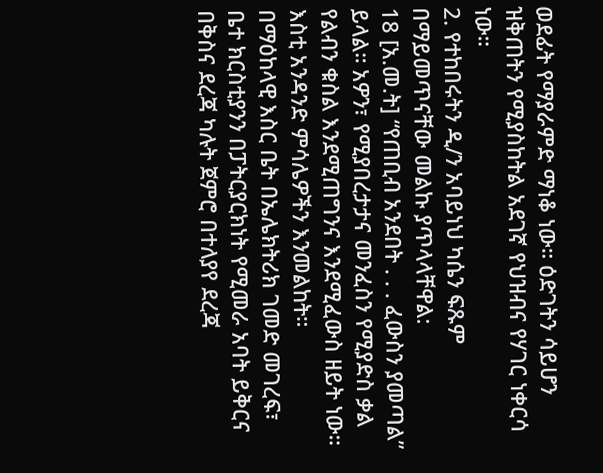ወደፊት የማያራምድ ማነቆ ነው። ዕድገትን ሳይሆን ዝቅጠትን የሚያስከትል አደገኛ የህዝብና የሃገር ነቀርሳ ነው።
2. የተከበሩትን ዲ/ን አባይነህ ካሴን ፍጹም በማይመጥናቸው መልኩ ያጥላላቸዋል:
18 [አ.መ.ት] “የጠቢብ አንደበት . . . ፈውስን ያመጣል” ይላል። አዎን፣ የሚያበረታታና መንፈስን የሚያድስ ቃል የልብን ቁስል እንደሚጠግንና እንደሚፈውስ ዘይት ነው። እስቲ አንዳንድ ምሳሌዎችን እንመልከት።
በማዕከላዊ እስር ቤት በኤሌክትሪክ ገመድ መገረፍ፣
ቤተ ክርስቲያንን በፓትርያርክነት የሚመራ አባት ይቅርና በቅስና ደረጃ ካሉት ጀምሮ በተለያየ ደረጃ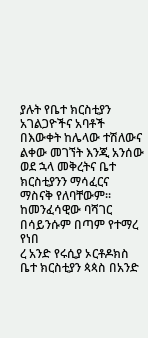ያሉት የቤተ ክርስቲያን አገልጋዮችና አባቶች በእውቀት ከሌላው ተሽለውና ልቀው መገኘት እንጂ አንሰው ወደ ኋላ መቅረትና ቤተ ክርስቲያንን ማሳፈርና ማስናቅ የለባቸውም፡፡ ከመንፈሳዊው ባሻገር በሳይንሱም በጣም የተማረ የነበ
ረ አንድ የሩሲያ ኦርቶዶክስ ቤተ ክርስቲያን ጳጳስ በአንድ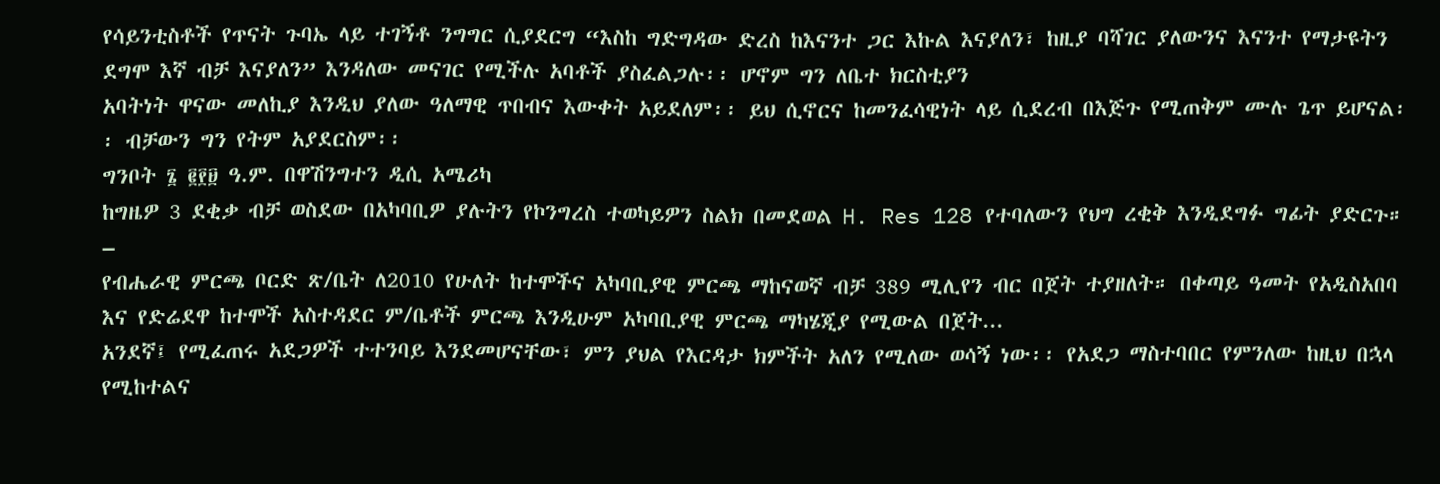የሳይንቲስቶች የጥናት ጉባኤ ላይ ተገኝቶ ንግግር ሲያደርግ “እስከ ግድግዳው ድረስ ከእናንተ ጋር እኩል እናያለን፣ ከዚያ ባሻገር ያለውንና እናንተ የማታዩትን ደግሞ እኛ ብቻ እናያለን” እንዳለው መናገር የሚችሉ አባቶች ያስፈልጋሉ፡፡ ሆኖም ግን ለቤተ ክርስቲያን
አባትነት ዋናው መለኪያ እንዲህ ያለው ዓለማዊ ጥበብና እውቀት አይደለም፡፡ ይህ ሲኖርና ከመንፈሳዊነት ላይ ሲደረብ በእጅጉ የሚጠቅም ሙሉ ጌጥ ይሆናል፡፡ ብቻውን ግን የትም አያደርስም፡፡
ግንቦት ፮ ፪፻፱ ዓ.ም. በዋሽንግተን ዲሲ አሜሪካ
ከግዜዎ 3 ደቂቃ ብቻ ወስደው በአካባቢዎ ያሉትን የኮንግረስ ተወካይዎን ስልክ በመደወል H. Res 128 የተባለውን የህግ ረቂቅ እንዲደግፉ ግፊት ያድርጉ። –
የብሔራዊ ምርጫ ቦርድ ጽ/ቤት ለ2010 የሁለት ከተሞችና አካባቢያዊ ምርጫ ማከናወኛ ብቻ 389 ሚሊየን ብር በጀት ተያዘለት። በቀጣይ ዓመት የአዲስአበባ እና የድሬደዋ ከተሞች አስተዳደር ም/ቤቶች ምርጫ እንዲሁም አካባቢያዊ ምርጫ ማካሄጂያ የሚውል በጀት...
አንደኛ፤ የሚፈጠሩ አደጋዎች ተተንባይ እንደመሆናቸው፣ ምን ያህል የእርዳታ ክምችት አለን የሚለው ወሳኝ ነው፡፡ የአደጋ ማስተባበር የምንለው ከዚህ በኋላ የሚከተልና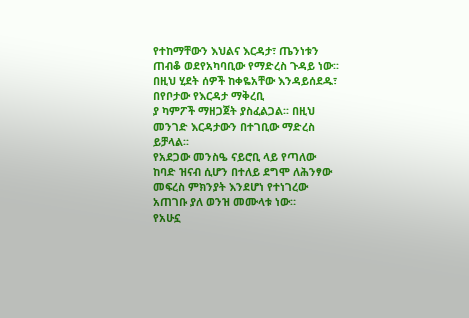የተከማቸውን እህልና እርዳታ፣ ጤንነቱን ጠብቆ ወደየአካባቢው የማድረስ ጉዳይ ነው፡፡ በዚህ ሂደት ሰዎች ከቀዬአቸው እንዳይሰደዱ፣ በየቦታው የእርዳታ ማቅረቢ
ያ ካምፖች ማዘጋጀት ያስፈልጋል፡፡ በዚህ መንገድ እርዳታውን በተገቢው ማድረስ ይቻላል፡፡
የአደጋው መንስዔ ናይሮቢ ላይ የጣለው ከባድ ዝናብ ሲሆን በተለይ ደግሞ ለሕንፃው መፍረስ ምክንያት እንደሆነ የተነገረው አጠገቡ ያለ ወንዝ መሙላቱ ነው።
የአሁኗ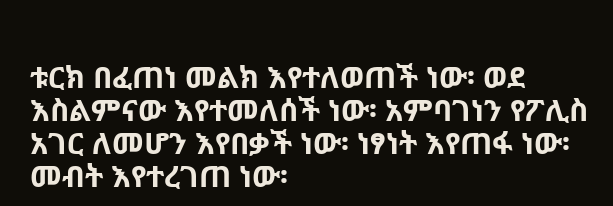ቱርክ በፈጠነ መልክ እየተለወጠች ነው፡ ወደ እስልምናው እየተመለሰች ነው፡ አምባገነን የፖሊስ አገር ለመሆን እየበቃች ነው፡ ነፃነት እየጠፋ ነው፡ መብት እየተረገጠ ነው፡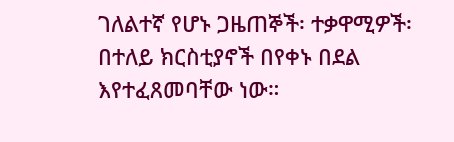ገለልተኛ የሆኑ ጋዜጠኞች፡ ተቃዋሚዎች፡ በተለይ ክርስቲያኖች በየቀኑ በደል እየተፈጸመባቸው ነው።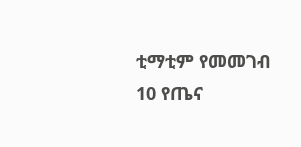ቲማቲም የመመገብ 10 የጤና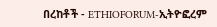በረከቶች - ETHIOFORUM-ኢትዮፎረም